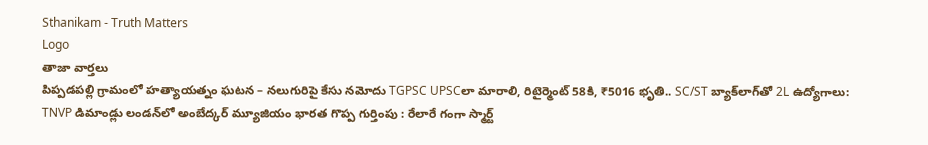Sthanikam - Truth Matters
Logo
తాజా వార్తలు
పిప్పడపల్లి గ్రామంలో హత్యాయత్నం ఘటన – నలుగురిపై కేసు నమోదు TGPSC UPSCలా మారాలి, రిటైర్మెంట్ 58కి, ₹5016 భృతి.. SC/ST బ్యాక్‌లాగ్‌తో 2L ఉద్యోగాలు: TNVP డిమాండ్లు లండన్‌లో అంబేద్కర్ మ్యూజియం భారత గొప్ప గుర్తింపు : రేలారే గంగా స్మార్ట్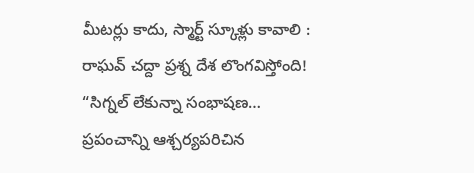మీటర్లు కాదు, స్మార్ట్ స్కూళ్లు కావాలి : రాఘవ్ చద్దా ప్రశ్న దేశ లొంగవిస్తోంది! “సిగ్నల్ లేకున్నా సంభాషణ… ప్రపంచాన్ని ఆశ్చర్యపరిచిన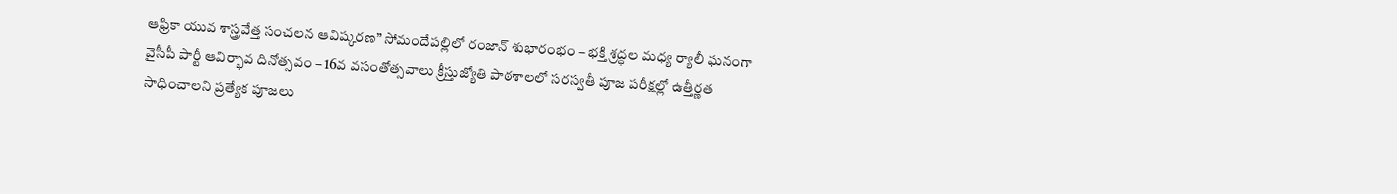ఆఫ్రికా యువ శాస్త్రవేత్త సంచలన ఆవిష్కరణ” సోమందేపల్లిలో రంజాన్ శుభారంభం – భక్తి శ్రద్ధల మధ్య ర్యాలీ ఘనంగా వైసీపీ పార్టీ ఆవిర్భావ దినోత్సవం – 16వ వసంతోత్సవాలు క్రీస్తుజ్యోతి పాఠశాలలో సరస్వతీ పూజ పరీక్షల్లో ఉత్తీర్ణత సాధించాలని ప్రత్యేక పూజలు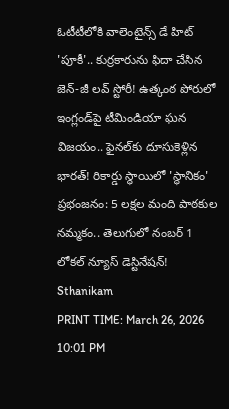ఓటీటీలోకి వాలెంటైన్స్ డే హిట్ 'పూకీ'.. కుర్రకారును ఫిదా చేసిన జెన్-జీ లవ్ స్టోరీ! ఉత్కంఠ పోరులో ఇంగ్లండ్‌పై టీమిండియా ఘన విజయం.. ఫైనల్‌కు దూసుకెళ్లిన భారత్! రికార్డు స్థాయిలో 'స్థానికం' ప్రభంజనం: 5 లక్షల మంది పాఠకుల నమ్మకం.. తెలుగులో నంబర్ 1 లోకల్ న్యూస్ డెస్టినేషన్!
Sthanikam
PRINT TIME: March 26, 2026 10:01 PM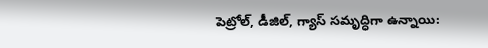పెట్రోల్, డీజిల్, గ్యాస్ సమృద్ధిగా ఉన్నాయి: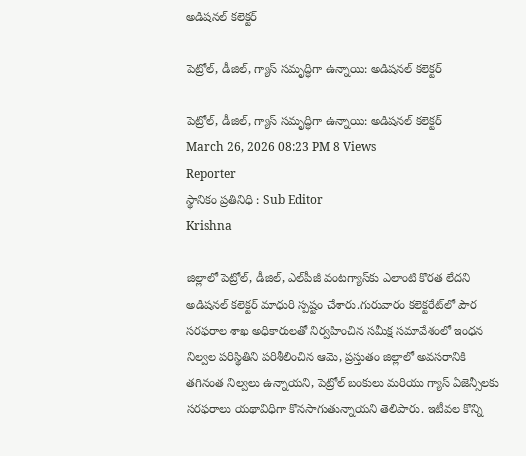అడిషనల్ కలెక్టర్

పెట్రోల్, డీజిల్, గ్యాస్ సమృద్ధిగా ఉన్నాయి: అడిషనల్ కలెక్టర్

పెట్రోల్, డీజిల్, గ్యాస్ సమృద్ధిగా ఉన్నాయి: అడిషనల్ కలెక్టర్
March 26, 2026 08:23 PM 8 Views
Reporter
స్థానికం ప్రతినిధి : Sub Editor
Krishna

జిల్లాలో పెట్రోల్, డీజిల్, ఎల్‌పీజీ వంటగ్యాస్‌కు ఎలాంటి కొరత లేదని అడిషనల్ కలెక్టర్ మాధురి స్పష్టం చేశారు.గురువారం కలెక్టరేట్‌లో పౌర సరఫరాల శాఖ అధికారులతో నిర్వహించిన సమీక్ష సమావేశంలో ఇంధన నిల్వల పరిస్థితిని పరిశీలించిన ఆమె, ప్రస్తుతం జిల్లాలో అవసరానికి తగినంత నిల్వలు ఉన్నాయని, పెట్రోల్ బంకులు మరియు గ్యాస్ ఏజెన్సీలకు సరఫరాలు యథావిధిగా కొనసాగుతున్నాయని తెలిపారు. ఇటీవల కొన్ని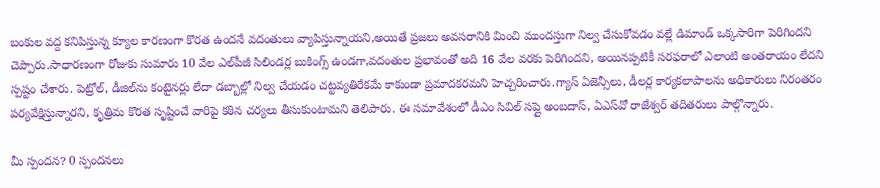బంకుల వద్ద కనిపిస్తున్న క్యూల కారణంగా కొరత ఉందనే వదంతులు వ్యాపిస్తున్నాయని,అయితే ప్రజలు అవసరానికి మించి ముందస్తుగా నిల్వ చేసుకోవడం వల్లే డిమాండ్ ఒక్కసారిగా పెరిగిందని చెప్పారు.సాధారణంగా రోజుకు సుమారు 10 వేల ఎల్‌పీజీ సిలిండర్ల బుకింగ్స్ ఉండగా,వదంతుల ప్రభావంతో అది 16 వేల వరకు పెరిగిందని, అయినప్పటికీ సరఫరాలో ఎలాంటి అంతరాయం లేదని స్పష్టం చేశారు. పెట్రోల్, డీజిల్‌ను కంటైనర్లు లేదా డబ్బాల్లో నిల్వ చేయడం చట్టవ్యతిరేకమే కాకుండా ప్రమాదకరమని హెచ్చరించారు.గ్యాస్ ఏజెన్సీలు, డీలర్ల కార్యకలాపాలను అధికారులు నిరంతరం పర్యవేక్షిస్తున్నారని, కృత్రిమ కొరత సృష్టించే వారిపై కఠిన చర్యలు తీసుకుంటామని తెలిపారు. ఈ సమావేశంలో డీఎం సివిల్ సప్లై అంబదాస్, ఏఎస్‌వో రాజేశ్వర్ తదితరులు పాల్గొన్నారు.

మీ స్పందన? 0 స్పందనలు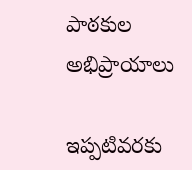పాఠకుల అభిప్రాయాలు

ఇప్పటివరకు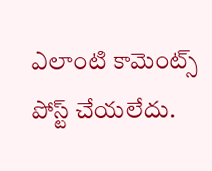ఎలాంటి కామెంట్స్ పోస్ట్ చేయలేదు.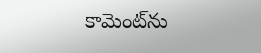కామెంట్‌ను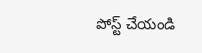పోస్ట్ చేయండి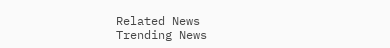Related News
Trending News